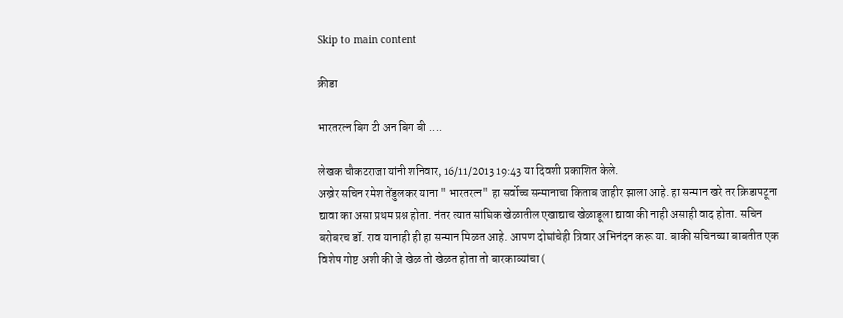Skip to main content

क्रीडा

भारतरत्न बिग टी अन बिग बी ....

लेखक चौकटराजा यांनी शनिवार, 16/11/2013 19:43 या दिवशी प्रकाशित केले.
अख्रेर सचिन रमेश तेंडुलकर याना " भारतरत्न" हा सर्वोच्च सन्मानाचा किताब जाहीर झाला आहे. हा सन्मान खरे तर क्रिडापटूना द्यावा का असा प्रथम प्रश्न होता. नंतर त्यात सांघिक खेळातील एखाद्याच खेळाडूला द्यावा की नाही असाही वाद होता. सचिन बरोबरच डॉ. राव यानाही ही हा सन्मान मिळत आहे. आपण दोघांचेही त्रिवार अभिनंदन करू या. बाकी सचिनच्या बाबतीत एक विशेष गोष्ट अशी की जे खेळ तो खेळत होता तो बारकाव्यांचा (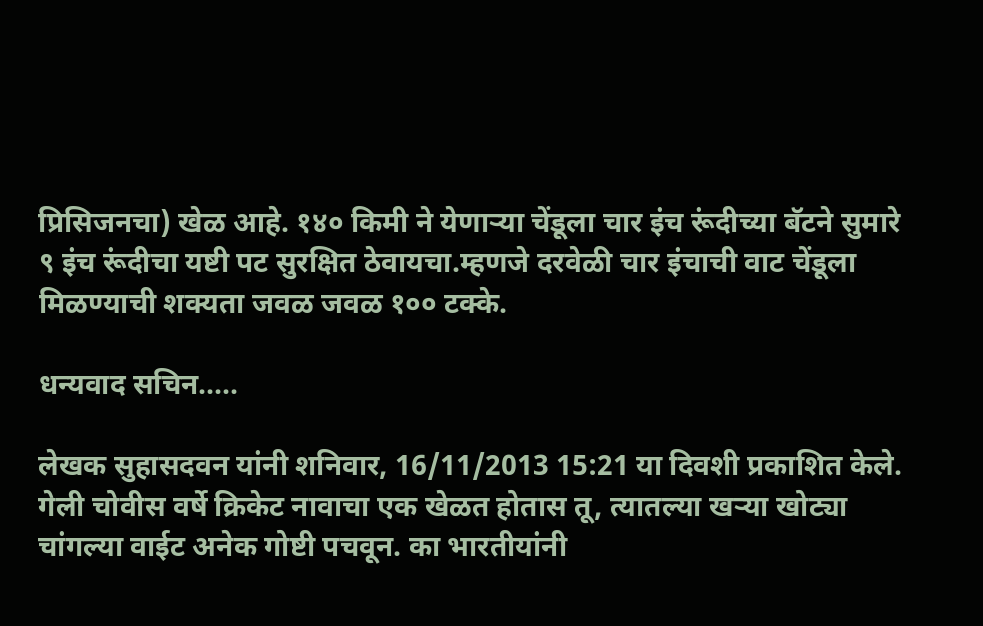प्रिसिजनचा) खेळ आहे. १४० किमी ने येणार्‍या चेंडूला चार इंच रूंदीच्या बॅटने सुमारे ९ इंच रूंदीचा यष्टी पट सुरक्षित ठेवायचा.म्हणजे दरवेळी चार इंचाची वाट चेंडूला मिळण्याची शक्यता जवळ जवळ १०० टक्के.

धन्यवाद सचिन.....

लेखक सुहासदवन यांनी शनिवार, 16/11/2013 15:21 या दिवशी प्रकाशित केले.
गेली चोवीस वर्षे क्रिकेट नावाचा एक खेळत होतास तू, त्यातल्या खऱ्या खोट्या चांगल्या वाईट अनेक गोष्टी पचवून. का भारतीयांनी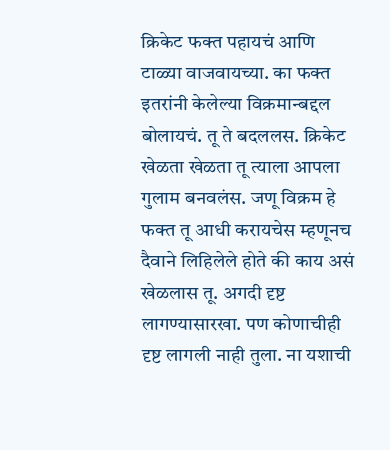क्रिकेट फक्त पहायचं आणि टाळ्या वाजवायच्या. का फक्त इतरांनी केलेल्या विक्रमान्बद्दल बोलायचं. तू ते बदललस. क्रिकेट खेळता खेळता तू त्याला आपला गुलाम बनवलंस. जणू विक्रम हे फक्त तू आधी करायचेस म्हणूनच दैवाने लिहिलेले होते की काय असं खेळलास तू. अगदी दृष्ट लागण्यासारखा. पण कोणाचीही दृष्ट लागली नाही तुला. ना यशाची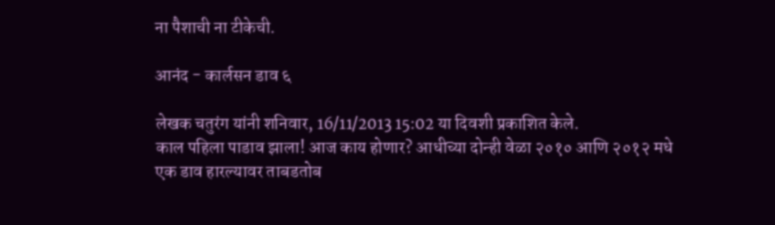ना पैशाची ना टीकेची.

आनंद - कार्लसन डाव ६

लेखक चतुरंग यांनी शनिवार, 16/11/2013 15:02 या दिवशी प्रकाशित केले.
काल पहिला पाडाव झाला! आज काय होणार? आधीच्या दोन्ही वेळा २०१० आणि २०१२ मधे एक डाव हारल्यावर ताबडतोब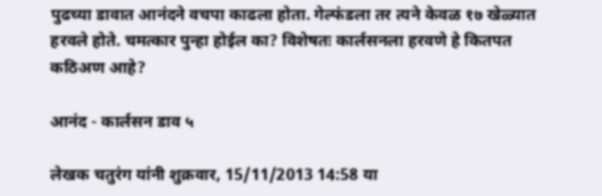पुढच्या डावात आनंदने वचपा काढला होता. गेल्फंडला तर त्यने केवळ १७ खेळ्यात हरवले होते. चमत्कार पुन्हा होईल का? विशेषतः कार्लसनला हरवणे हे कितपत कठिअण आहे?

आनंद - कार्लसन डाव ५

लेखक चतुरंग यांनी शुक्रवार, 15/11/2013 14:58 या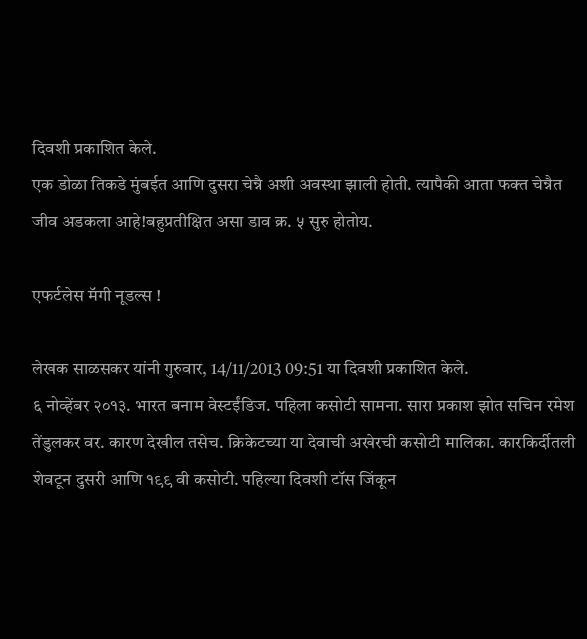दिवशी प्रकाशित केले.
एक डोळा तिकडे मुंबईत आणि दुसरा चेन्नै अशी अवस्था झाली होती. त्यापैकी आता फक्त चेन्नैत जीव अडकला आहे!बहुप्रतीक्षित असा डाव क्र. ५ सुरु होतोय.

एफर्टलेस मॅगी नूडल्स !

लेखक साळसकर यांनी गुरुवार, 14/11/2013 09:51 या दिवशी प्रकाशित केले.
६ नोव्हेंबर २०१३. भारत बनाम वेस्टईंडिज. पहिला कसोटी सामना. सारा प्रकाश झोत सचिन रमेश तेंडुलकर वर. कारण देखील तसेच. क्रिकेटच्या या देवाची अखेरची कसोटी मालिका. कारकिर्दीतली शेवटून दुसरी आणि १९९ वी कसोटी. पहिल्या दिवशी टॉस जिंकून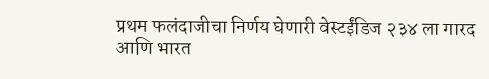प्रथम फलंदाजीचा निर्णय घेणारी वेस्टईंडिज २३४ ला गारद आणि भारत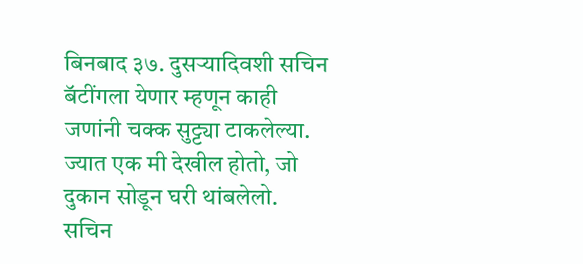बिनबाद ३७. दुसर्‍यादिवशी सचिन बॅटींगला येणार म्हणून काही जणांनी चक्क सुट्ट्या टाकलेल्या. ज्यात एक मी देखील होतो, जो दुकान सोडून घरी थांबलेलो. सचिन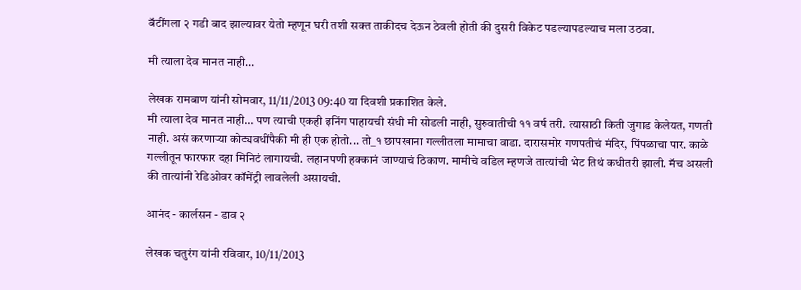बॅटींगला २ गडी बाद झाल्यावर येतो म्हणून घरी तशी सक्त ताकीदच देऊन ठेवली होती की दुसरी विकेट पडल्यापडल्याच मला उठवा.

मी त्याला देव मानत नाही…

लेखक रामबाण यांनी सोमवार, 11/11/2013 09:40 या दिवशी प्रकाशित केले.
मी त्याला देव मानत नाही… पण त्याची एकही इनिंग पाहायची संधी मी सोडली नाही, सुरुवातीची ११ वर्ष तरी. त्यासाठी किती जुगाड केलेयत, गणती नाही. असं करणाऱ्या कोट्यवधींपैकी मी ही एक होतो... तो_१ छापखाना गल्लीतला मामाचा वाडा. दारासमोर गणपतीचं मंदिर, पिंपळाचा पार. काळे गल्लीतून फारफार दहा मिनिटं लागायची. लहानपणी हक्कानं जाण्याचं ठिकाण. मामीचे वडिल म्हणजे तात्यांची भेट तिथं कधीतरी झाली. मॅच असली की तात्यांनी रेडिओवर कॉमेंट्री लावलेली असायची.

आनंद - कार्लसन - डाव २

लेखक चतुरंग यांनी रविवार, 10/11/2013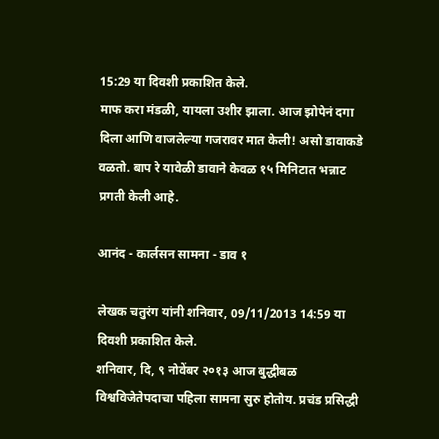15:29 या दिवशी प्रकाशित केले.
माफ करा मंडळी, यायला उशीर झाला. आज झोपेनं दगा दिला आणि वाजलेल्या गजरावर मात केली! असो डावाकडे वळतो. बाप रे यावेळी डावाने केवळ १५ मिनिटात भन्नाट प्रगती केली आहे.

आनंद - कार्लसन सामना - डाव १

लेखक चतुरंग यांनी शनिवार, 09/11/2013 14:59 या दिवशी प्रकाशित केले.
शनिवार, दि, ९ नोवेंबर २०१३ आज बुद्धीबळ विश्वविजेतेपदाचा पहिला सामना सुरु होतोय. प्रचंड प्रसिद्धी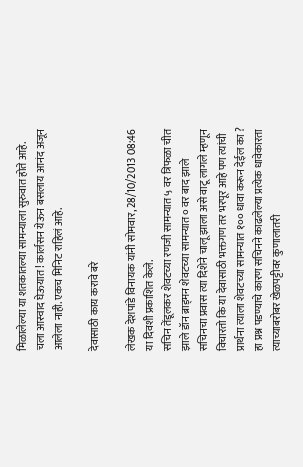मिळालेल्या या शतकातल्या सामन्याला सुरुवात होते आहे. चला आस्वाद घेऊयात! कार्लसन येऊन बसलाय आनंद अजून आलेला नाही. एकच मिनिट राहिलं आहे.

देवासाठी काय करावे बरे

लेखक देशपांडे विनायक यांनी सोमवार, 28/10/2013 08:46 या दिवशी प्रकाशित केले.
सचिन तेंडूलकर शेवटच्या रणजी सामन्यात ५ वर त्रिफळा चीत झाले डॉन ब्राड्मन शेवटच्या सामन्यात ० वर बाद झाले सचिनचा प्रवास त्या दिशेने चालू झाला असे वाटू लागले म्हणून विचारतो कि या देवासाठी भक्तगण तर भरपूर आहे पण त्यांची प्रार्थना त्याला शेवटच्या सामन्यात १०० धावा करून देईल का ? हा प्रश्न पडण्याचे कारण सचिनने काढलेल्या प्रत्येक धावेकारता त्याच्याबरोबर खेळपट्टीवर कुणालातरी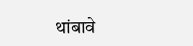थांबावे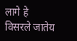लागे हे विसरले जातेय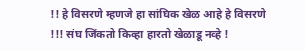!! हे विसरणे म्हणजे हा सांघिक खेळ आहे हे विसरणे !!! संघ जिंकतो किव्हा हारतो खेळाडू नव्हे !